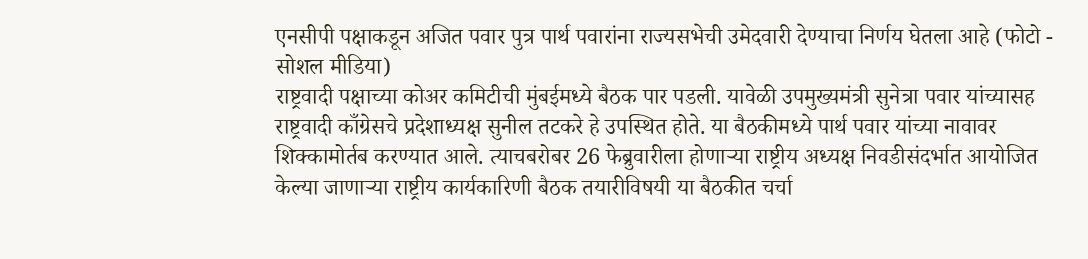एनसीपी पक्षाकडून अजित पवार पुत्र पार्थ पवारांना राज्यसभेची उमेदवारी देण्याचा निर्णय घेतला आहे (फोटो - सोशल मीडिया)
राष्ट्रवादी पक्षाच्या कोअर कमिटीची मुंबईमध्ये बैठक पार पडली. यावेळी उपमुख्यमंत्री सुनेत्रा पवार यांच्यासह राष्ट्रवादी काँग्रेसचे प्रदेशाध्यक्ष सुनील तटकरे हे उपस्थित होते. या बैठकीमध्ये पार्थ पवार यांच्या नावावर शिक्कामोर्तब करण्यात आले. त्याचबरोबर 26 फेब्रुवारीला होणाऱ्या राष्ट्रीय अध्यक्ष निवडीसंदर्भात आयोजित केल्या जाणाऱ्या राष्ट्रीय कार्यकारिणी बैठक तयारीविषयी या बैठकीत चर्चा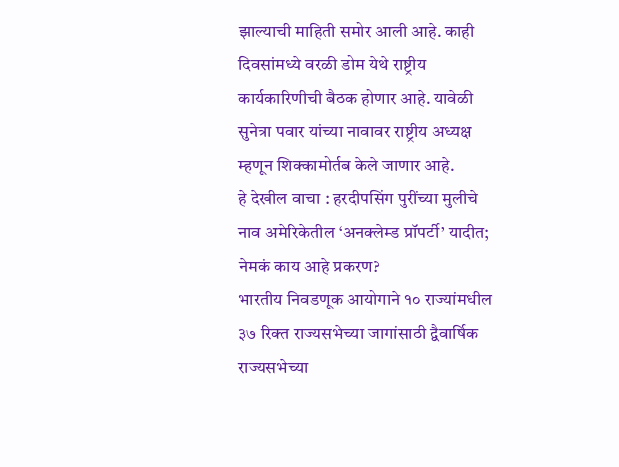झाल्याची माहिती समोर आली आहे. काही दिवसांमध्ये वरळी डोम येथे राष्ट्रीय कार्यकारिणीची बैठक होणार आहे. यावेळी सुनेत्रा पवार यांच्या नावावर राष्ट्रीय अध्यक्ष म्हणून शिक्कामोर्तब केले जाणार आहे.
हे देखील वाचा : हरदीपसिंग पुरींच्या मुलीचे नाव अमेरिकेतील ‘अनक्लेम्ड प्रॉपर्टी’ यादीत; नेमकं काय आहे प्रकरण?
भारतीय निवडणूक आयोगाने १० राज्यांमधील ३७ रिक्त राज्यसभेच्या जागांसाठी द्वैवार्षिक राज्यसभेच्या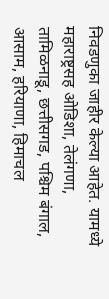निवडणुका जाहीर केल्या आहेत. यामध्ये महाराष्ट्रसह ओडिशा, तेलंगणा, तामिळनाडू, छत्तीसगड, पश्चिम बंगाल, आसाम, हरियाणा, हिमाचल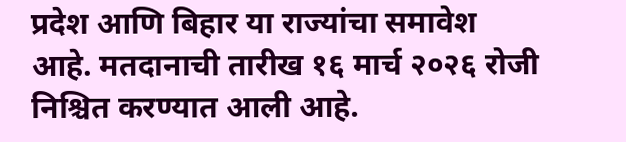प्रदेश आणि बिहार या राज्यांचा समावेश आहे. मतदानाची तारीख १६ मार्च २०२६ रोजी निश्चित करण्यात आली आहे.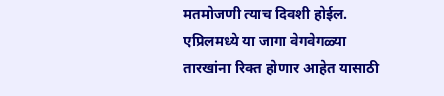मतमोजणी त्याच दिवशी होईल. एप्रिलमध्ये या जागा वेगवेगळ्या तारखांना रिक्त होणार आहेत यासाठी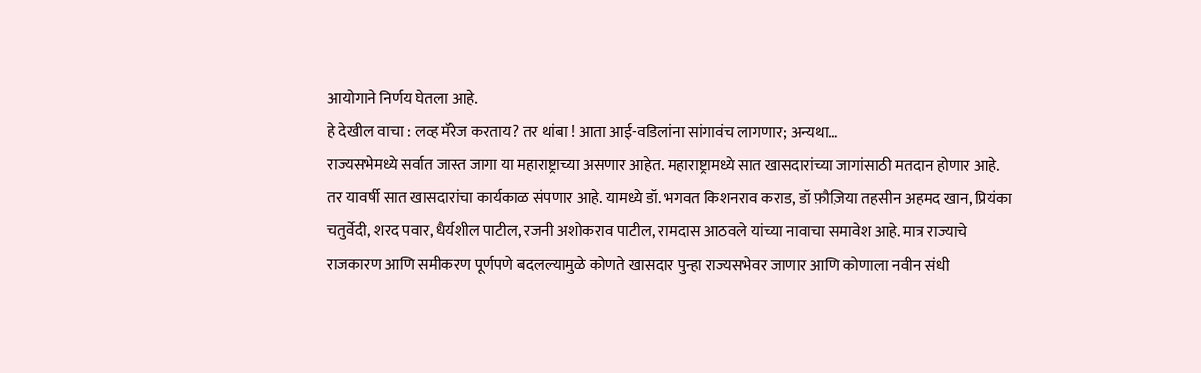आयोगाने निर्णय घेतला आहे.
हे देखील वाचा : लव्ह मॅरेज करताय? तर थांबा ! आता आई-वडिलांना सांगावंच लागणार; अन्यथा…
राज्यसभेमध्ये सर्वात जास्त जागा या महाराष्ट्राच्या असणार आहेत. महाराष्ट्रामध्ये सात खासदारांच्या जागांसाठी मतदान होणार आहे. तर यावर्षी सात खासदारांचा कार्यकाळ संपणार आहे. यामध्ये डॉ. भगवत किशनराव कराड, डॉ फ़ौज़िया तहसीन अहमद खान, प्रियंका चतुर्वेदी, शरद पवार, धैर्यशील पाटील, रजनी अशोकराव पाटील, रामदास आठवले यांच्या नावाचा समावेश आहे. मात्र राज्याचे राजकारण आणि समीकरण पूर्णपणे बदलल्यामुळे कोणते खासदार पुन्हा राज्यसभेवर जाणार आणि कोणाला नवीन संधी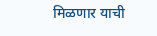मिळणार याची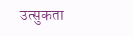उत्सुकता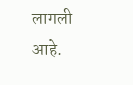लागली आहे.